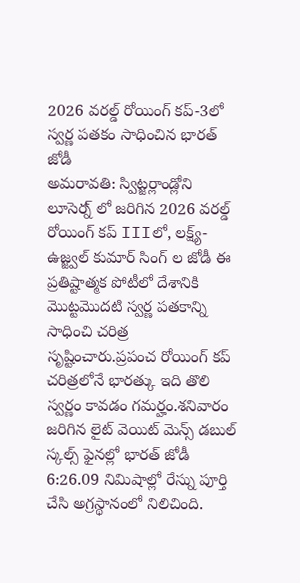2026 వరల్డ్ రోయింగ్ కప్-3లో స్వర్ణ పతకం సాధించిన భారత్ జోడీ
అమరావతి: స్విట్జర్లాండ్లోని లూసెర్న్ లో జరిగిన 2026 వరల్డ్ రోయింగ్ కప్ IIIలో, లక్ష్య్-ఉజ్జ్వల్ కుమార్ సింగ్ ల జోడీ ఈ ప్రతిష్టాత్మక పోటీలో దేశానికి మొట్టమొదటి స్వర్ణ పతకాన్ని సాధించి చరిత్ర సృష్టించారు.ప్రపంచ రోయింగ్ కప్ చరిత్రలోనే భారత్కు ఇది తొలి స్వర్ణం కావడం గమర్హం.శనివారం జరిగిన లైట్ వెయిట్ మెన్స్ డబుల్ స్కల్స్ ఫైనల్లో భారత్ జోడీ 6:26.09 నిమిషాల్లో రేస్ను పూర్తి చేసి అగ్రస్థానంలో నిలిచింది.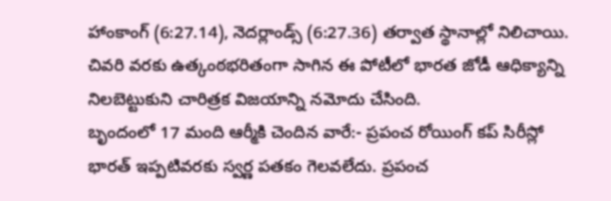హాంకాంగ్ (6:27.14), నెదర్లాండ్స్ (6:27.36) తర్వాత స్థానాల్లో నిలిచాయి. చివరి వరకు ఉత్కంఠభరితంగా సాగిన ఈ పోటీలో భారత జోడీ ఆధిక్యాన్ని నిలబెట్టుకుని చారిత్రక విజయాన్ని నమోదు చేసింది.
బృందంలో 17 మంది ఆర్మీకి చెందిన వారే:- ప్రపంచ రోయింగ్ కప్ సిరీస్లో భారత్ ఇప్పటివరకు స్వర్ణ పతకం గెలవలేదు. ప్రపంచ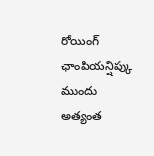రోయింగ్ ఛాంపియన్షిప్కు ముందు అత్యంత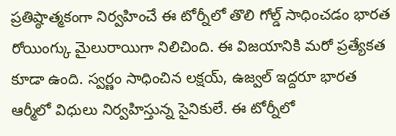ప్రతిష్ఠాత్మకంగా నిర్వహించే ఈ టోర్నీలో తొలి గోల్డ్ సాధించడం భారత రోయింగ్కు మైలురాయిగా నిలిచింది. ఈ విజయానికి మరో ప్రత్యేకత కూడా ఉంది. స్వర్ణం సాధించిన లక్షయ్, ఉజ్వల్ ఇద్దరూ భారత ఆర్మీలో విధులు నిర్వహిస్తున్న సైనికులే. ఈ టోర్నీలో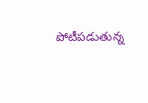పోటీపడుతున్న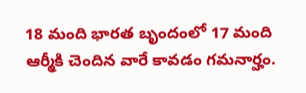18 మంది భారత బృందంలో 17 మంది ఆర్మీకి చెందిన వారే కావడం గమనార్హం.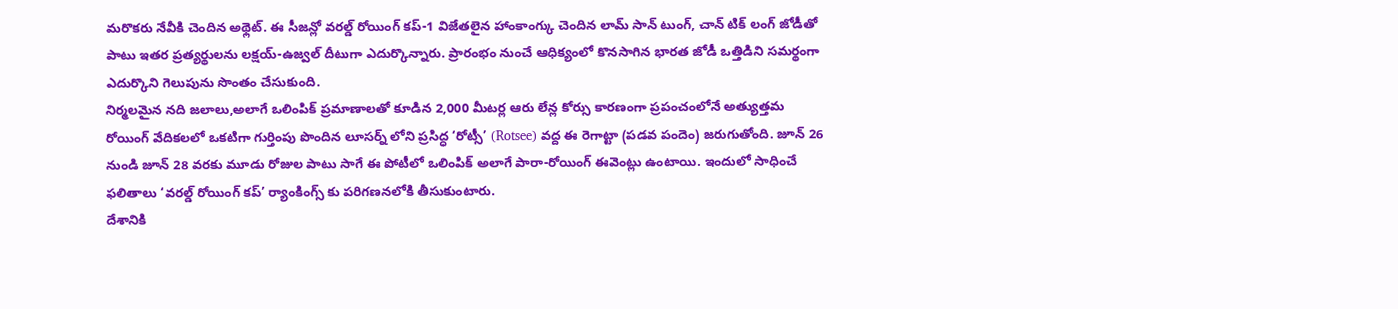మరొకరు నేవీకి చెందిన అథ్లెట్. ఈ సీజన్లో వరల్డ్ రోయింగ్ కప్-1 విజేతలైన హాంకాంగ్కు చెందిన లామ్ సాన్ టుంగ్, చాన్ టిక్ లంగ్ జోడీతో పాటు ఇతర ప్రత్యర్థులను లక్షయ్-ఉజ్వల్ దీటుగా ఎదుర్కొన్నారు. ప్రారంభం నుంచే ఆధిక్యంలో కొనసాగిన భారత జోడీ ఒత్తిడిని సమర్థంగా ఎదుర్కొని గెలుపును సొంతం చేసుకుంది.
నిర్మలమైన నది జలాలు,అలాగే ఒలింపిక్ ప్రమాణాలతో కూడిన 2,000 మీటర్ల ఆరు లేన్ల కోర్సు కారణంగా ప్రపంచంలోనే అత్యుత్తమ రోయింగ్ వేదికలలో ఒకటిగా గుర్తింపు పొందిన లూసర్న్ లోని ప్రసిద్ధ ‘రోట్సీ’ (Rotsee) వద్ద ఈ రెగాట్టా (పడవ పందెం) జరుగుతోంది. జూన్ 26 నుండి జూన్ 28 వరకు మూడు రోజుల పాటు సాగే ఈ పోటీలో ఒలింపిక్ అలాగే పారా-రోయింగ్ ఈవెంట్లు ఉంటాయి. ఇందులో సాధించే ఫలితాలు ‘వరల్డ్ రోయింగ్ కప్’ ర్యాంకింగ్స్ కు పరిగణనలోకి తీసుకుంటారు.
దేశానికి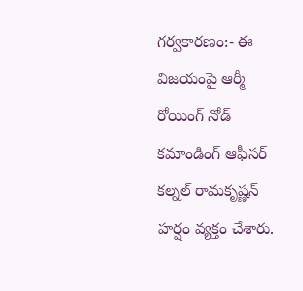గర్వకారణం:- ఈ విజయంపై ఆర్మీ రోయింగ్ నోడ్ కమాండింగ్ ఆఫీసర్ కల్నల్ రామకృష్ణన్ హర్షం వ్యక్తం చేశారు.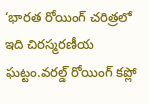‘భారత రోయింగ్ చరిత్రలో ఇది చిరస్మరణీయ ఘట్టం.వరల్డ్ రోయింగ్ కప్లో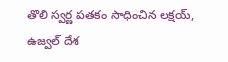తొలి స్వర్ణ పతకం సాధించిన లక్షయ్, ఉజ్వల్ దేశ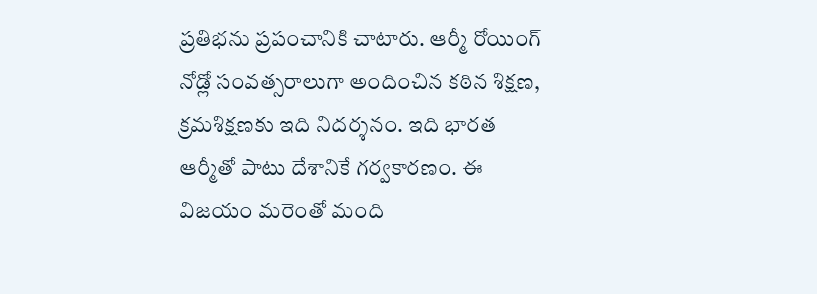ప్రతిభను ప్రపంచానికి చాటారు. ఆర్మీ రోయింగ్ నోడ్లో సంవత్సరాలుగా అందించిన కఠిన శిక్షణ, క్రమశిక్షణకు ఇది నిదర్శనం. ఇది భారత ఆర్మీతో పాటు దేశానికే గర్వకారణం. ఈ విజయం మరెంతో మంది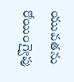యువతను రోయింగ్వైపు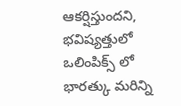ఆకర్షిస్తుందని, భవిష్యత్తులో ఒలింపిక్స్ లో భారత్కు మరిన్ని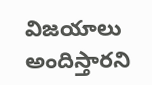విజయాలు అందిస్తారని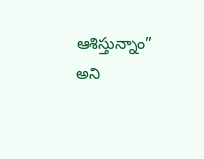ఆశిస్తున్నాం” అని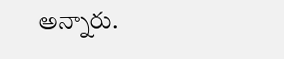అన్నారు.